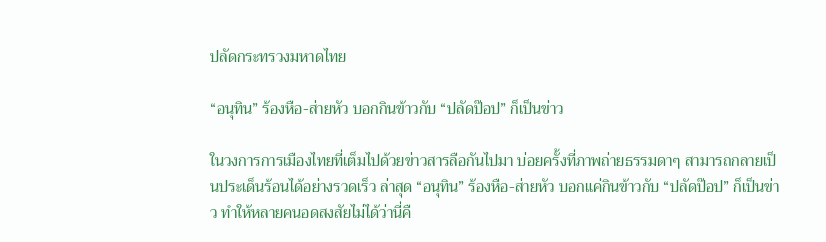ปลัดกระทรวงมหาดไทย

“อนุทิน” ร้องหือ-ส่ายหัว บอกกินข้าวกับ “ปลัดป๊อป” ก็เป็นข่าว

ในวงการการเมืองไทยที่เต็มไปด้วยข่าวสารลือกันไปมา บ่อยครั้งที่ภาพถ่ายธรรมดาๆ สามารถกลายเป็นประเด็นร้อนได้อย่างรวดเร็ว ล่าสุด “อนุทิน” ร้องหือ-ส่ายหัว บอกแค่กินข้าวกับ “ปลัดป๊อป” ก็เป็นข่าว ทำให้หลายคนอดสงสัยไม่ได้ว่านี่คื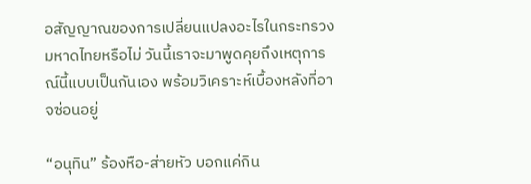อสัญญาณของการเปลี่ยนแปลงอะไรในกระทรวงมหาดไทยหรือไม่ วันนี้เราจะมาพูดคุยถึงเหตุการณ์นี้แบบเป็นกันเอง พร้อมวิเคราะห์เบื้องหลังที่อาจซ่อนอยู่

“อนุทิน” ร้องหือ-ส่ายหัว บอกแค่กิน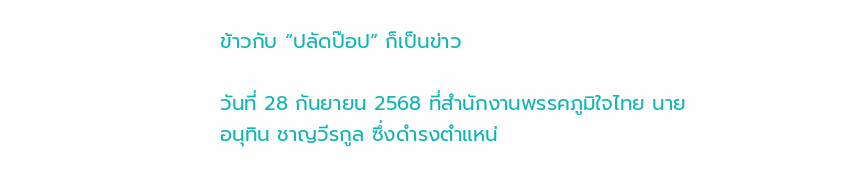ข้าวกับ “ปลัดป๊อป” ก็เป็นข่าว

วันที่ 28 กันยายน 2568 ที่สำนักงานพรรคภูมิใจไทย นายอนุทิน ชาญวีรกูล ซึ่งดำรงตำแหน่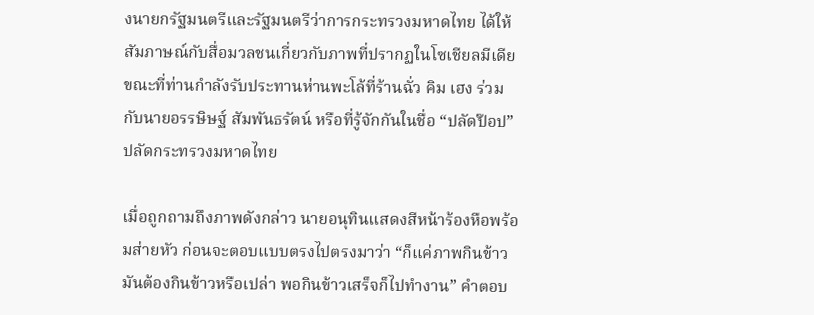งนายกรัฐมนตรีและรัฐมนตรีว่าการกระทรวงมหาดไทย ได้ให้สัมภาษณ์กับสื่อมวลชนเกี่ยวกับภาพที่ปรากฏในโซเชียลมีเดีย ขณะที่ท่านกำลังรับประทานห่านพะโล้ที่ร้านฉั่ว คิม เฮง ร่วมกับนายอรรษิษฐ์ สัมพันธรัตน์ หรือที่รู้จักกันในชื่อ “ปลัดป๊อป” ปลัดกระทรวงมหาดไทย

เมื่อถูกถามถึงภาพดังกล่าว นายอนุทินแสดงสีหน้าร้องหือพร้อมส่ายหัว ก่อนจะตอบแบบตรงไปตรงมาว่า “ก็แค่ภาพกินข้าว มันต้องกินข้าวหรือเปล่า พอกินข้าวเสร็จก็ไปทำงาน” คำตอบ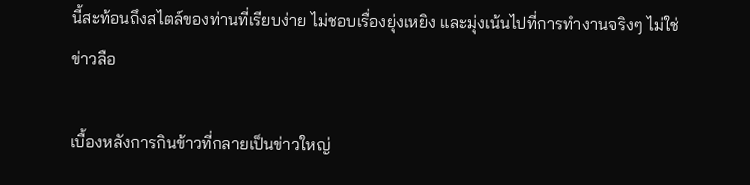นี้สะท้อนถึงสไตล์ของท่านที่เรียบง่าย ไม่ชอบเรื่องยุ่งเหยิง และมุ่งเน้นไปที่การทำงานจริงๆ ไม่ใช่ข่าวลือ

เบื้องหลังการกินข้าวที่กลายเป็นข่าวใหญ่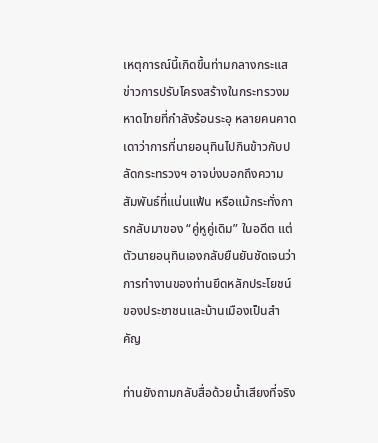เหตุการณ์นี้เกิดขึ้นท่ามกลางกระแสข่าวการปรับโครงสร้างในกระทรวงมหาดไทยที่กำลังร้อนระอุ หลายคนคาดเดาว่าการที่นายอนุทินไปกินข้าวกับปลัดกระทรวงฯ อาจบ่งบอกถึงความสัมพันธ์ที่แน่นแฟ้น หรือแม้กระทั่งการกลับมาของ “คู่หูคู่เดิม” ในอดีต แต่ตัวนายอนุทินเองกลับยืนยันชัดเจนว่า การทำงานของท่านยึดหลักประโยชน์ของประชาชนและบ้านเมืองเป็นสำคัญ

ท่านยังถามกลับสื่อด้วยน้ำเสียงที่จริง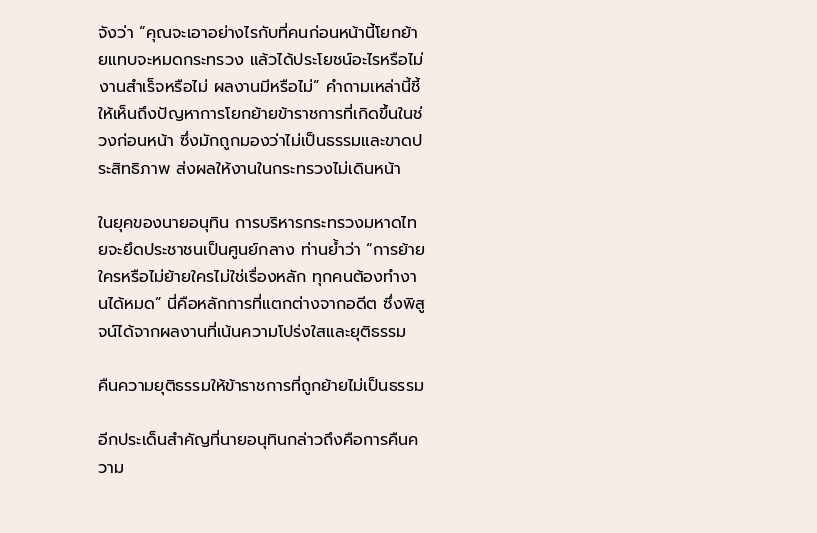จังว่า “คุณจะเอาอย่างไรกับที่คนก่อนหน้านี้โยกย้ายแทบจะหมดกระทรวง แล้วได้ประโยชน์อะไรหรือไม่ งานสำเร็จหรือไม่ ผลงานมีหรือไม่” คำถามเหล่านี้ชี้ให้เห็นถึงปัญหาการโยกย้ายข้าราชการที่เกิดขึ้นในช่วงก่อนหน้า ซึ่งมักถูกมองว่าไม่เป็นธรรมและขาดประสิทธิภาพ ส่งผลให้งานในกระทรวงไม่เดินหน้า

ในยุคของนายอนุทิน การบริหารกระทรวงมหาดไทยจะยึดประชาชนเป็นศูนย์กลาง ท่านย้ำว่า “การย้ายใครหรือไม่ย้ายใครไม่ใช่เรื่องหลัก ทุกคนต้องทำงานได้หมด” นี่คือหลักการที่แตกต่างจากอดีต ซึ่งพิสูจน์ได้จากผลงานที่เน้นความโปร่งใสและยุติธรรม

คืนความยุติธรรมให้ข้าราชการที่ถูกย้ายไม่เป็นธรรม

อีกประเด็นสำคัญที่นายอนุทินกล่าวถึงคือการคืนความ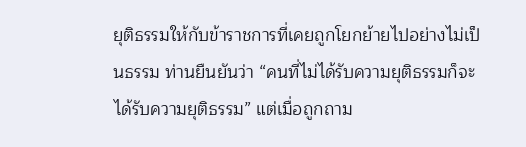ยุติธรรมให้กับข้าราชการที่เคยถูกโยกย้ายไปอย่างไม่เป็นธรรม ท่านยืนยันว่า “คนที่ไม่ได้รับความยุติธรรมก็จะได้รับความยุติธรรม” แต่เมื่อถูกถาม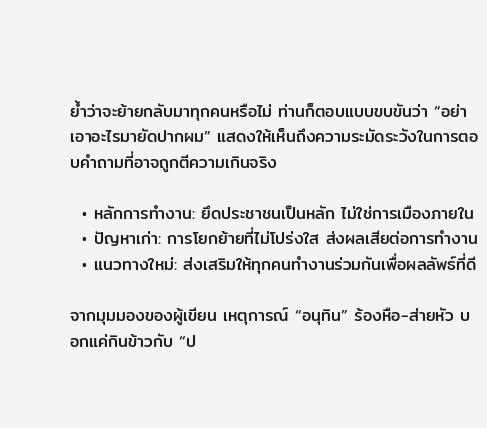ย้ำว่าจะย้ายกลับมาทุกคนหรือไม่ ท่านก็ตอบแบบขบขันว่า “อย่าเอาอะไรมายัดปากผม” แสดงให้เห็นถึงความระมัดระวังในการตอบคำถามที่อาจถูกตีความเกินจริง

  • หลักการทำงาน: ยึดประชาชนเป็นหลัก ไม่ใช่การเมืองภายใน
  • ปัญหาเก่า: การโยกย้ายที่ไม่โปร่งใส ส่งผลเสียต่อการทำงาน
  • แนวทางใหม่: ส่งเสริมให้ทุกคนทำงานร่วมกันเพื่อผลลัพธ์ที่ดี

จากมุมมองของผู้เขียน เหตุการณ์ “อนุทิน” ร้องหือ-ส่ายหัว บอกแค่กินข้าวกับ “ป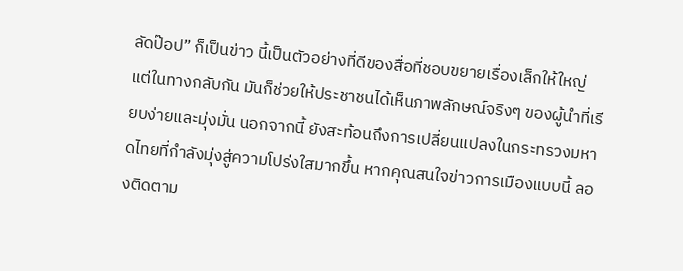ลัดป๊อป” ก็เป็นข่าว นี้เป็นตัวอย่างที่ดีของสื่อที่ชอบขยายเรื่องเล็กให้ใหญ่ แต่ในทางกลับกัน มันก็ช่วยให้ประชาชนได้เห็นภาพลักษณ์จริงๆ ของผู้นำที่เรียบง่ายและมุ่งมั่น นอกจากนี้ ยังสะท้อนถึงการเปลี่ยนแปลงในกระทรวงมหาดไทยที่กำลังมุ่งสู่ความโปร่งใสมากขึ้น หากคุณสนใจข่าวการเมืองแบบนี้ ลองติดตาม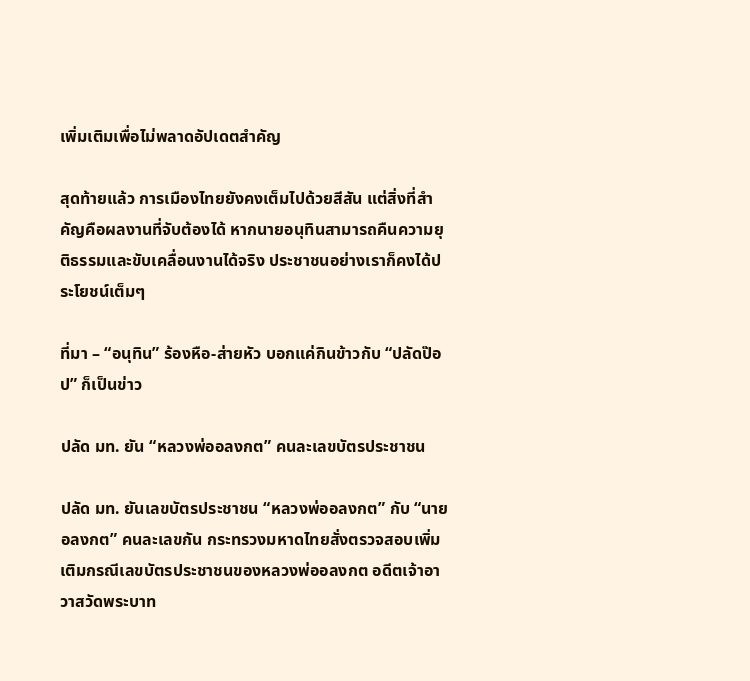เพิ่มเติมเพื่อไม่พลาดอัปเดตสำคัญ

สุดท้ายแล้ว การเมืองไทยยังคงเต็มไปด้วยสีสัน แต่สิ่งที่สำคัญคือผลงานที่จับต้องได้ หากนายอนุทินสามารถคืนความยุติธรรมและขับเคลื่อนงานได้จริง ประชาชนอย่างเราก็คงได้ประโยชน์เต็มๆ

ที่มา – “อนุทิน” ร้องหือ-ส่ายหัว บอกแค่กินข้าวกับ “ปลัดป๊อป” ก็เป็นข่าว

ปลัด มท. ยัน “หลวงพ่ออลงกต” คนละเลขบัตรประชาชน

ปลัด มท. ยันเลขบัตรประชาชน “หลวงพ่ออลงกต” กับ “นายอลงกต” คนละเลขกัน กระทรวงมหาดไทยสั่งตรวจสอบเพิ่มเติมกรณีเลขบัตรประชาชนของหลวงพ่ออลงกต อดีตเจ้าอาวาสวัดพระบาท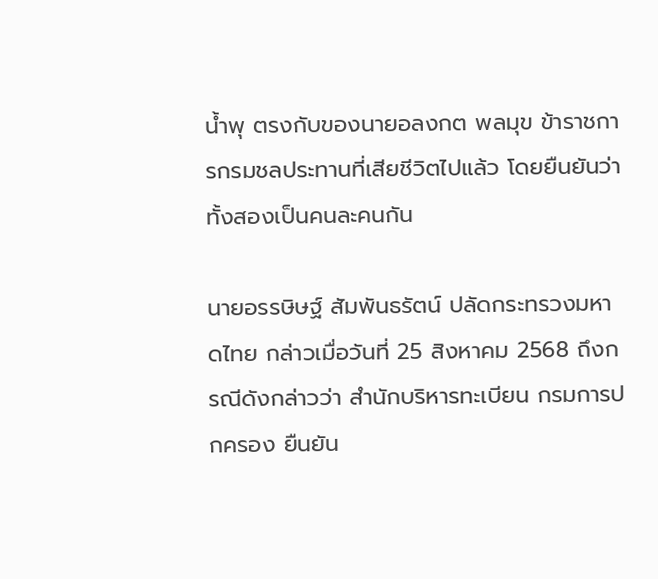น้ำพุ ตรงกับของนายอลงกต พลมุข ข้าราชการกรมชลประทานที่เสียชีวิตไปแล้ว โดยยืนยันว่าทั้งสองเป็นคนละคนกัน

นายอรรษิษฐ์ สัมพันธรัตน์ ปลัดกระทรวงมหาดไทย กล่าวเมื่อวันที่ 25 สิงหาคม 2568 ถึงกรณีดังกล่าวว่า สำนักบริหารทะเบียน กรมการปกครอง ยืนยัน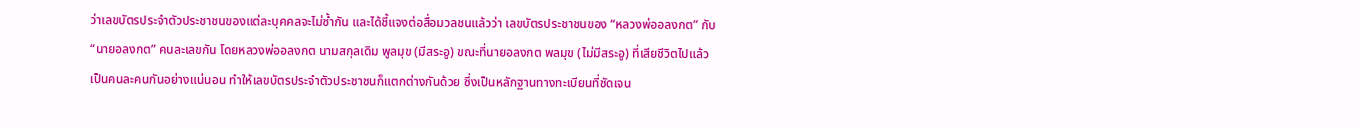ว่าเลขบัตรประจำตัวประชาชนของแต่ละบุคคลจะไม่ซ้ำกัน และได้ชี้แจงต่อสื่อมวลชนแล้วว่า เลขบัตรประชาชนของ “หลวงพ่ออลงกต” กับ “นายอลงกต” คนละเลขกัน โดยหลวงพ่ออลงกต นามสกุลเดิม พูลมุข (มีสระอู) ขณะที่นายอลงกต พลมุข (ไม่มีสระอู) ที่เสียชีวิตไปแล้ว เป็นคนละคนกันอย่างแน่นอน ทำให้เลขบัตรประจำตัวประชาชนก็แตกต่างกันด้วย ซึ่งเป็นหลักฐานทางทะเบียนที่ชัดเจน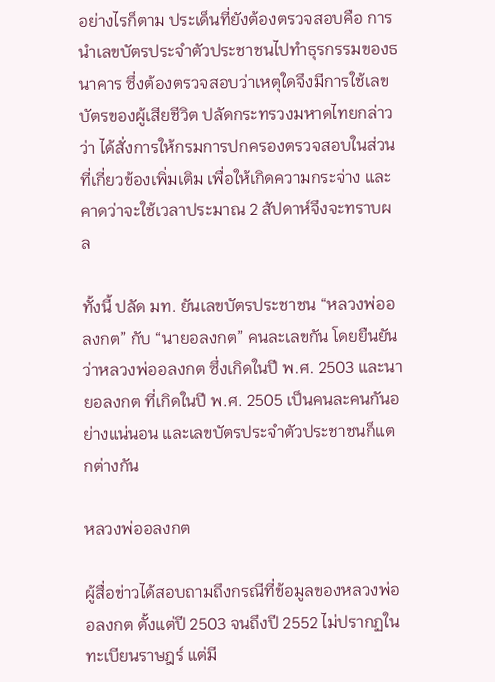อย่างไรก็ตาม ประเด็นที่ยังต้องตรวจสอบคือ การนำเลขบัตรประจำตัวประชาชนไปทำธุรกรรมของธนาคาร ซึ่งต้องตรวจสอบว่าเหตุใดจึงมีการใช้เลขบัตรของผู้เสียชีวิต ปลัดกระทรวงมหาดไทยกล่าวว่า ได้สั่งการให้กรมการปกครองตรวจสอบในส่วนที่เกี่ยวข้องเพิ่มเติม เพื่อให้เกิดความกระจ่าง และคาดว่าจะใช้เวลาประมาณ 2 สัปดาห์จึงจะทราบผล

ทั้งนี้ ปลัด มท. ยันเลขบัตรประชาชน “หลวงพ่ออลงกต” กับ “นายอลงกต” คนละเลขกัน โดยยืนยันว่าหลวงพ่ออลงกต ซึ่งเกิดในปี พ.ศ. 2503 และนายอลงกต ที่เกิดในปี พ.ศ. 2505 เป็นคนละคนกันอย่างแน่นอน และเลขบัตรประจำตัวประชาชนก็แตกต่างกัน

หลวงพ่ออลงกต

ผู้สื่อข่าวได้สอบถามถึงกรณีที่ข้อมูลของหลวงพ่ออลงกต ตั้งแต่ปี 2503 จนถึงปี 2552 ไม่ปรากฏในทะเบียนราษฎร์ แต่มี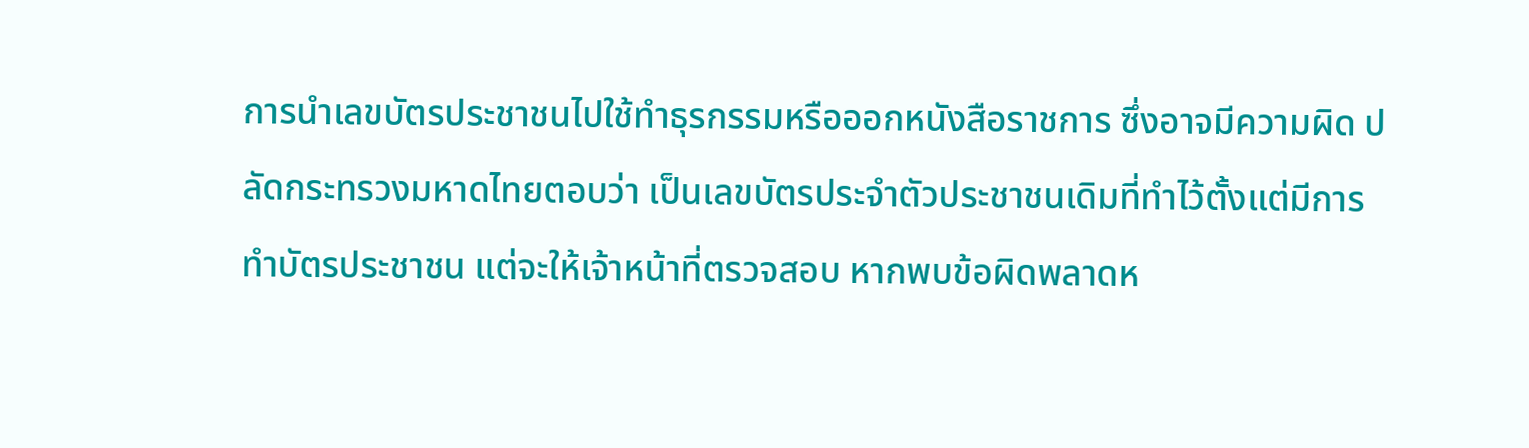การนำเลขบัตรประชาชนไปใช้ทำธุรกรรมหรือออกหนังสือราชการ ซึ่งอาจมีความผิด ปลัดกระทรวงมหาดไทยตอบว่า เป็นเลขบัตรประจำตัวประชาชนเดิมที่ทำไว้ตั้งแต่มีการทำบัตรประชาชน แต่จะให้เจ้าหน้าที่ตรวจสอบ หากพบข้อผิดพลาดห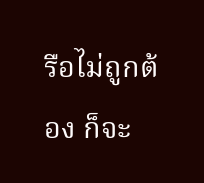รือไม่ถูกต้อง ก็จะ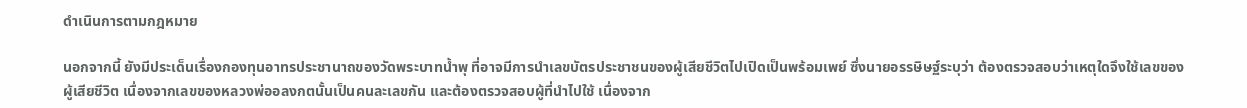ดำเนินการตามกฎหมาย

นอกจากนี้ ยังมีประเด็นเรื่องกองทุนอาทรประชานาถของวัดพระบาทน้ำพุ ที่อาจมีการนำเลขบัตรประชาชนของผู้เสียชีวิตไปเปิดเป็นพร้อมเพย์ ซึ่งนายอรรษิษฐ์ระบุว่า ต้องตรวจสอบว่าเหตุใดจึงใช้เลขของผู้เสียชีวิต เนื่องจากเลขของหลวงพ่ออลงกตนั้นเป็นคนละเลขกัน และต้องตรวจสอบผู้ที่นำไปใช้ เนื่องจาก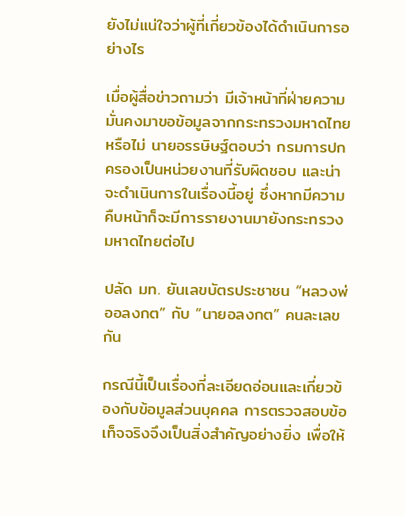ยังไม่แน่ใจว่าผู้ที่เกี่ยวข้องได้ดำเนินการอย่างไร

เมื่อผู้สื่อข่าวถามว่า มีเจ้าหน้าที่ฝ่ายความมั่นคงมาขอข้อมูลจากกระทรวงมหาดไทยหรือไม่ นายอรรษิษฐ์ตอบว่า กรมการปกครองเป็นหน่วยงานที่รับผิดชอบ และน่าจะดำเนินการในเรื่องนี้อยู่ ซึ่งหากมีความคืบหน้าก็จะมีการรายงานมายังกระทรวงมหาดไทยต่อไป

ปลัด มท. ยันเลขบัตรประชาชน “หลวงพ่ออลงกต” กับ “นายอลงกต” คนละเลขกัน

กรณีนี้เป็นเรื่องที่ละเอียดอ่อนและเกี่ยวข้องกับข้อมูลส่วนบุคคล การตรวจสอบข้อเท็จจริงจึงเป็นสิ่งสำคัญอย่างยิ่ง เพื่อให้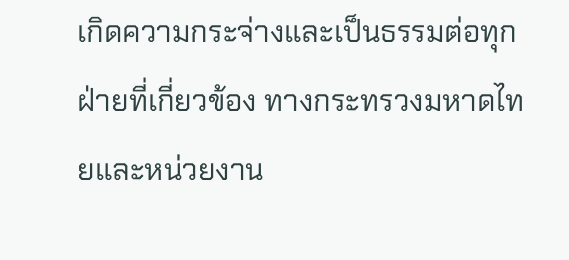เกิดความกระจ่างและเป็นธรรมต่อทุกฝ่ายที่เกี่ยวข้อง ทางกระทรวงมหาดไทยและหน่วยงาน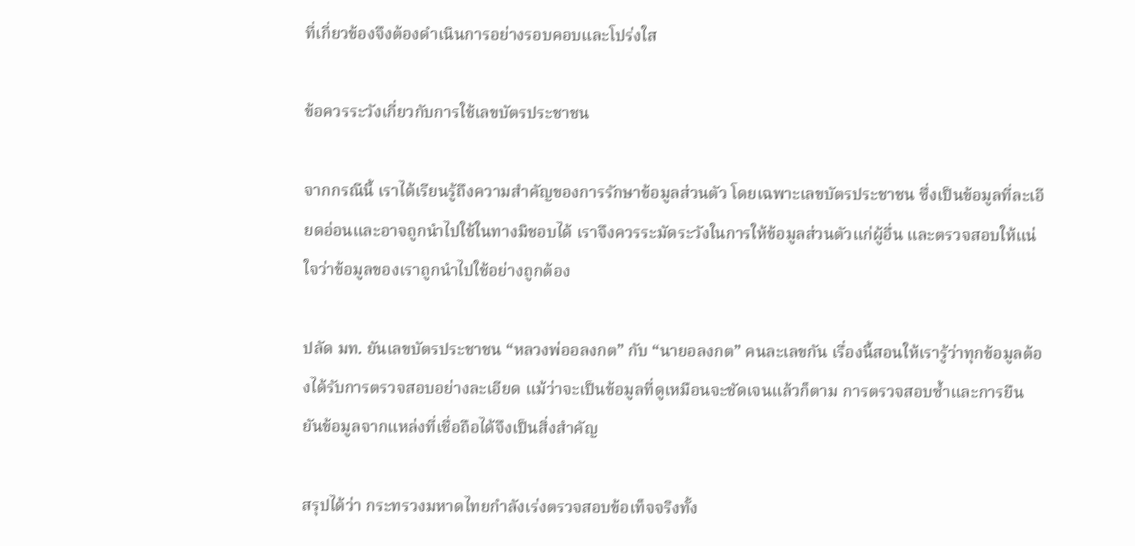ที่เกี่ยวข้องจึงต้องดำเนินการอย่างรอบคอบและโปร่งใส

ข้อควรระวังเกี่ยวกับการใช้เลขบัตรประชาชน

จากกรณีนี้ เราได้เรียนรู้ถึงความสำคัญของการรักษาข้อมูลส่วนตัว โดยเฉพาะเลขบัตรประชาชน ซึ่งเป็นข้อมูลที่ละเอียดอ่อนและอาจถูกนำไปใช้ในทางมิชอบได้ เราจึงควรระมัดระวังในการให้ข้อมูลส่วนตัวแก่ผู้อื่น และตรวจสอบให้แน่ใจว่าข้อมูลของเราถูกนำไปใช้อย่างถูกต้อง

ปลัด มท. ยันเลขบัตรประชาชน “หลวงพ่ออลงกต” กับ “นายอลงกต” คนละเลขกัน เรื่องนี้สอนให้เรารู้ว่าทุกข้อมูลต้องได้รับการตรวจสอบอย่างละเอียด แม้ว่าจะเป็นข้อมูลที่ดูเหมือนจะชัดเจนแล้วก็ตาม การตรวจสอบซ้ำและการยืนยันข้อมูลจากแหล่งที่เชื่อถือได้จึงเป็นสิ่งสำคัญ

สรุปได้ว่า กระทรวงมหาดไทยกำลังเร่งตรวจสอบข้อเท็จจริงทั้ง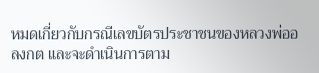หมดเกี่ยวกับกรณีเลขบัตรประชาชนของหลวงพ่ออลงกต และจะดำเนินการตาม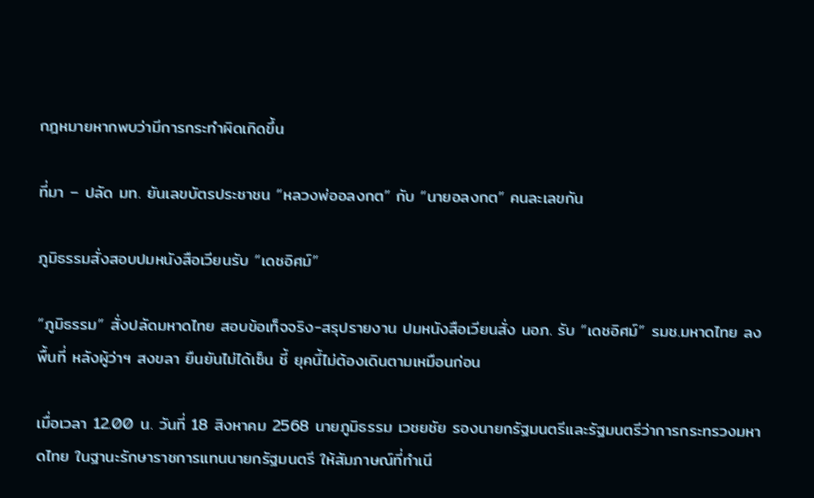กฎหมายหากพบว่ามีการกระทำผิดเกิดขึ้น

ที่มา – ปลัด มท. ยันเลขบัตรประชาชน “หลวงพ่ออลงกต” กับ “นายอลงกต” คนละเลขกัน

ภูมิธรรมสั่งสอบปมหนังสือเวียนรับ “เดชอิศม์”

“ภูมิธรรม” สั่งปลัดมหาดไทย สอบข้อเท็จจริง-สรุปรายงาน ปมหนังสือเวียนสั่ง นอภ. รับ “เดชอิศม์” รมช.มหาดไทย ลงพื้นที่ หลังผู้ว่าฯ สงขลา ยืนยันไม่ได้เซ็น ชี้ ยุคนี้ไม่ต้องเดินตามเหมือนก่อน

เมื่อเวลา 12.00 น. วันที่ 18 สิงหาคม 2568 นายภูมิธรรม เวชยชัย รองนายกรัฐมนตรีและรัฐมนตรีว่าการกระทรวงมหาดไทย ในฐานะรักษาราชการแทนนายกรัฐมนตรี ให้สัมภาษณ์ที่ทำเนี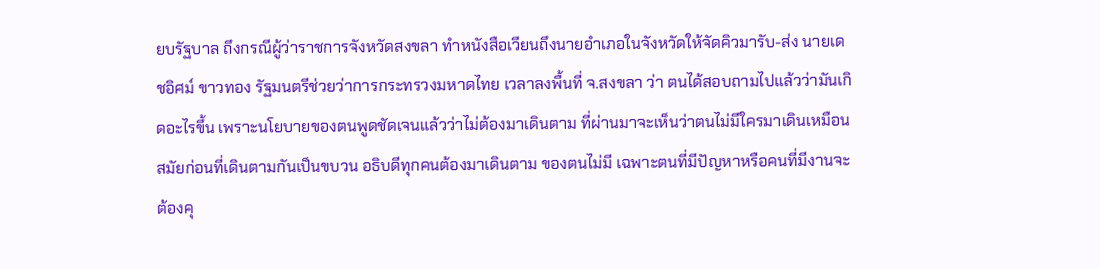ยบรัฐบาล ถึงกรณีผู้ว่าราชการจังหวัดสงขลา ทำหนังสือเวียนถึงนายอำเภอในจังหวัดให้จัดคิวมารับ-ส่ง นายเดชอิศม์ ขาวทอง รัฐมนตรีช่วยว่าการกระทรวงมหาดไทย เวลาลงพื้นที่ จ.สงขลา ว่า ตนได้สอบถามไปแล้วว่ามันเกิดอะไรขึ้น เพราะนโยบายของตนพูดชัดเจนแล้วว่าไม่ต้องมาเดินตาม ที่ผ่านมาจะเห็นว่าตนไม่มีใครมาเดินเหมือนสมัยก่อนที่เดินตามกันเป็นขบวน อธิบดีทุกคนต้องมาเดินตาม ของตนไม่มี เฉพาะตนที่มีปัญหาหรือคนที่มีงานจะต้องคุ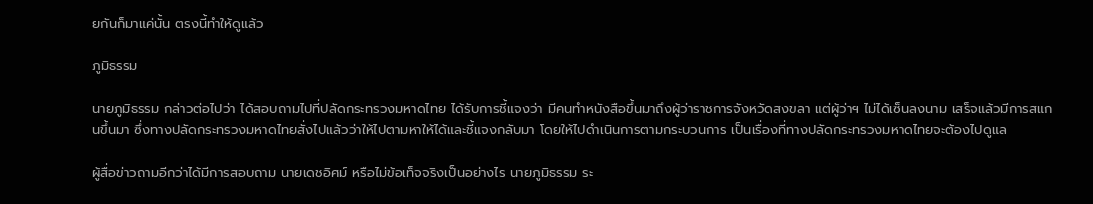ยกันก็มาแค่นั้น ตรงนี้ทำให้ดูแล้ว

ภูมิธรรม

นายภูมิธรรม กล่าวต่อไปว่า ได้สอบถามไปที่ปลัดกระทรวงมหาดไทย ได้รับการชี้แจงว่า มีคนทำหนังสือขึ้นมาถึงผู้ว่าราชการจังหวัดสงขลา แต่ผู้ว่าฯ ไม่ได้เซ็นลงนาม เสร็จแล้วมีการสแกนขึ้นมา ซึ่งทางปลัดกระทรวงมหาดไทยสั่งไปแล้วว่าให้ไปตามหาให้ได้และชี้แจงกลับมา โดยให้ไปดำเนินการตามกระบวนการ เป็นเรื่องที่ทางปลัดกระทรวงมหาดไทยจะต้องไปดูแล

ผู้สื่อข่าวถามอีกว่าได้มีการสอบถาม นายเดชอิศม์ หรือไม่ข้อเท็จจริงเป็นอย่างไร นายภูมิธรรม ระ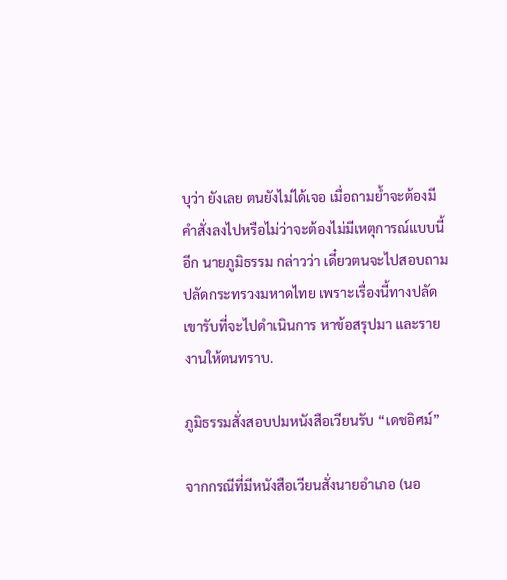บุว่า ยังเลย ตนยังไม่ได้เจอ เมื่อถามย้ำจะต้องมีคำสั่งลงไปหรือไม่ว่าจะต้องไม่มีเหตุการณ์แบบนี้อีก นายภูมิธรรม กล่าวว่า เดี๋ยวตนจะไปสอบถามปลัดกระทรวงมหาดไทย เพราะเรื่องนี้ทางปลัดเขารับที่จะไปดำเนินการ หาข้อสรุปมา และรายงานให้ตนทราบ.

ภูมิธรรมสั่งสอบปมหนังสือเวียนรับ “เดชอิศม์”

จากกรณีที่มีหนังสือเวียนสั่งนายอำเภอ (นอ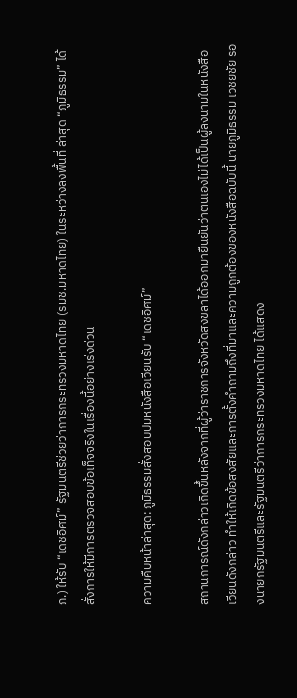ภ.) ให้รับ “เดชอิศม์” รัฐมนตรีช่วยว่าการกระทรวงมหาดไทย (รมช.มหาดไทย) ในระหว่างลงพื้นที่ ล่าสุด “ภูมิธรรม” ได้สั่งการให้มีการตรวจสอบข้อเท็จจริงในเรื่องนี้อย่างเร่งด่วน

ความคืบหน้าล่าสุด: ภูมิธรรมสั่งสอบปมหนังสือเวียนรับ “เดชอิศม์”

สถานการณ์ดังกล่าวเกิดขึ้นหลังจากที่ผู้ว่าราชการจังหวัดสงขลาได้ออกมายืนยันว่าตนเองไม่ได้เป็นผู้ลงนามในหนังสือเวียนดังกล่าว ทำให้เกิดข้อสงสัยและการตั้งคำถามถึงที่มาและความถูกต้องของหนังสือฉบับนี้ นายภูมิธรรม เวชยชัย รองนายกรัฐมนตรีและรัฐมนตรีว่าการกระทรวงมหาดไทย ได้แสดง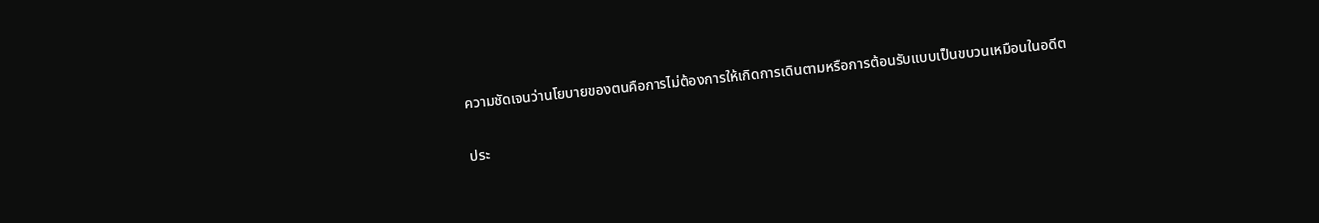ความชัดเจนว่านโยบายของตนคือการไม่ต้องการให้เกิดการเดินตามหรือการต้อนรับแบบเป็นขบวนเหมือนในอดีต

ประ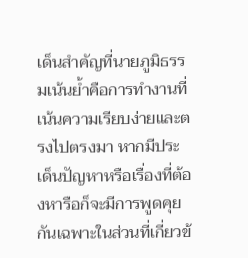เด็นสำคัญที่นายภูมิธรรมเน้นย้ำคือการทำงานที่เน้นความเรียบง่ายและตรงไปตรงมา หากมีประเด็นปัญหาหรือเรื่องที่ต้องหารือก็จะมีการพูดคุยกันเฉพาะในส่วนที่เกี่ยวข้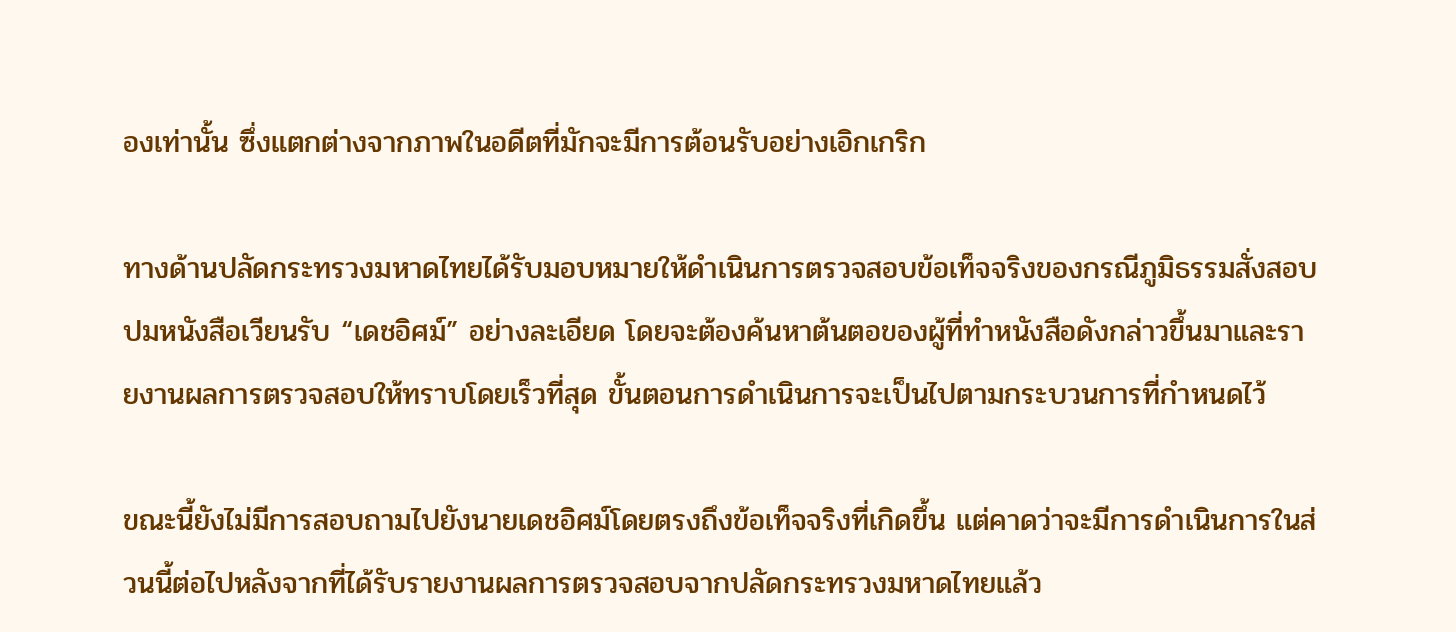องเท่านั้น ซึ่งแตกต่างจากภาพในอดีตที่มักจะมีการต้อนรับอย่างเอิกเกริก

ทางด้านปลัดกระทรวงมหาดไทยได้รับมอบหมายให้ดำเนินการตรวจสอบข้อเท็จจริงของกรณีภูมิธรรมสั่งสอบปมหนังสือเวียนรับ “เดชอิศม์” อย่างละเอียด โดยจะต้องค้นหาต้นตอของผู้ที่ทำหนังสือดังกล่าวขึ้นมาและรายงานผลการตรวจสอบให้ทราบโดยเร็วที่สุด ขั้นตอนการดำเนินการจะเป็นไปตามกระบวนการที่กำหนดไว้

ขณะนี้ยังไม่มีการสอบถามไปยังนายเดชอิศม์โดยตรงถึงข้อเท็จจริงที่เกิดขึ้น แต่คาดว่าจะมีการดำเนินการในส่วนนี้ต่อไปหลังจากที่ได้รับรายงานผลการตรวจสอบจากปลัดกระทรวงมหาดไทยแล้ว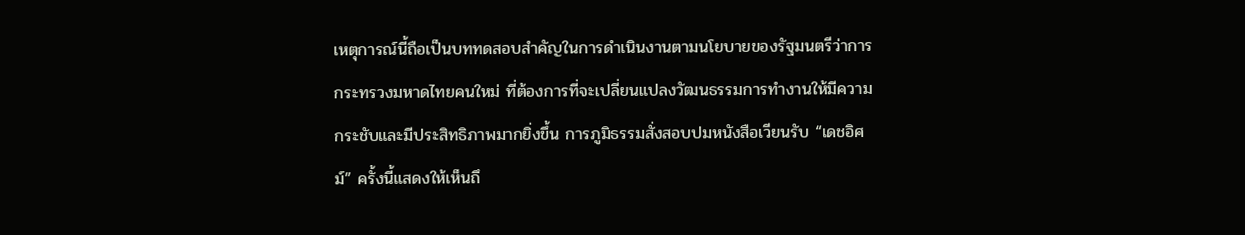เหตุการณ์นี้ถือเป็นบททดสอบสำคัญในการดำเนินงานตามนโยบายของรัฐมนตรีว่าการกระทรวงมหาดไทยคนใหม่ ที่ต้องการที่จะเปลี่ยนแปลงวัฒนธรรมการทำงานให้มีความกระชับและมีประสิทธิภาพมากยิ่งขึ้น การภูมิธรรมสั่งสอบปมหนังสือเวียนรับ “เดชอิศม์” ครั้งนี้แสดงให้เห็นถึ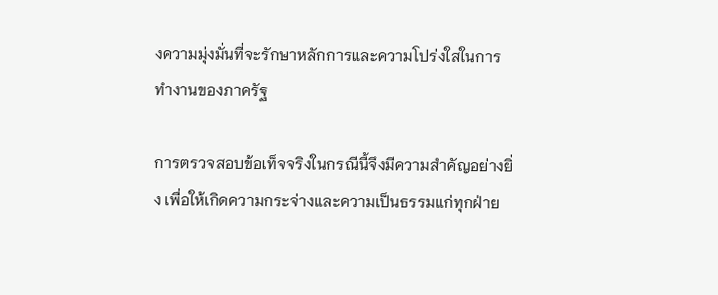งความมุ่งมั่นที่จะรักษาหลักการและความโปร่งใสในการทำงานของภาครัฐ

การตรวจสอบข้อเท็จจริงในกรณีนี้จึงมีความสำคัญอย่างยิ่ง เพื่อให้เกิดความกระจ่างและความเป็นธรรมแก่ทุกฝ่าย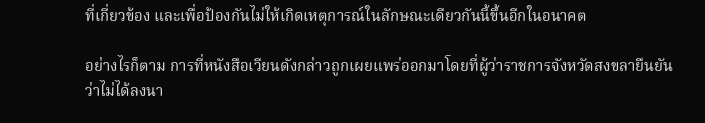ที่เกี่ยวข้อง และเพื่อป้องกันไม่ให้เกิดเหตุการณ์ในลักษณะเดียวกันนี้ขึ้นอีกในอนาคต

อย่างไรก็ตาม การที่หนังสือเวียนดังกล่าวถูกเผยแพร่ออกมาโดยที่ผู้ว่าราชการจังหวัดสงขลายืนยันว่าไม่ได้ลงนา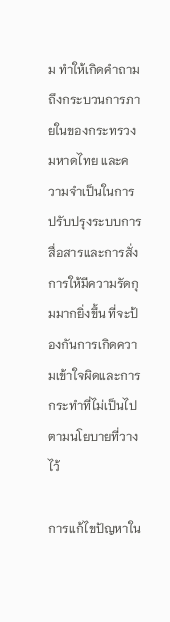ม ทำให้เกิดคำถามถึงกระบวนการภายในของกระทรวงมหาดไทย และความจำเป็นในการปรับปรุงระบบการสื่อสารและการสั่งการให้มีความรัดกุมมากยิ่งขึ้น ที่จะป้องกันการเกิดความเข้าใจผิดและการกระทำที่ไม่เป็นไปตามนโยบายที่วางไว้

การแก้ไขปัญหาใน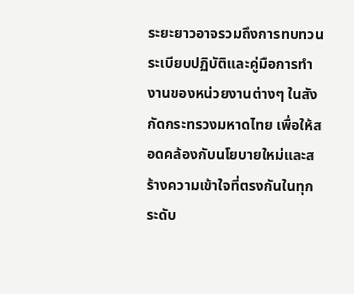ระยะยาวอาจรวมถึงการทบทวนระเบียบปฏิบัติและคู่มือการทำงานของหน่วยงานต่างๆ ในสังกัดกระทรวงมหาดไทย เพื่อให้สอดคล้องกับนโยบายใหม่และสร้างความเข้าใจที่ตรงกันในทุกระดับ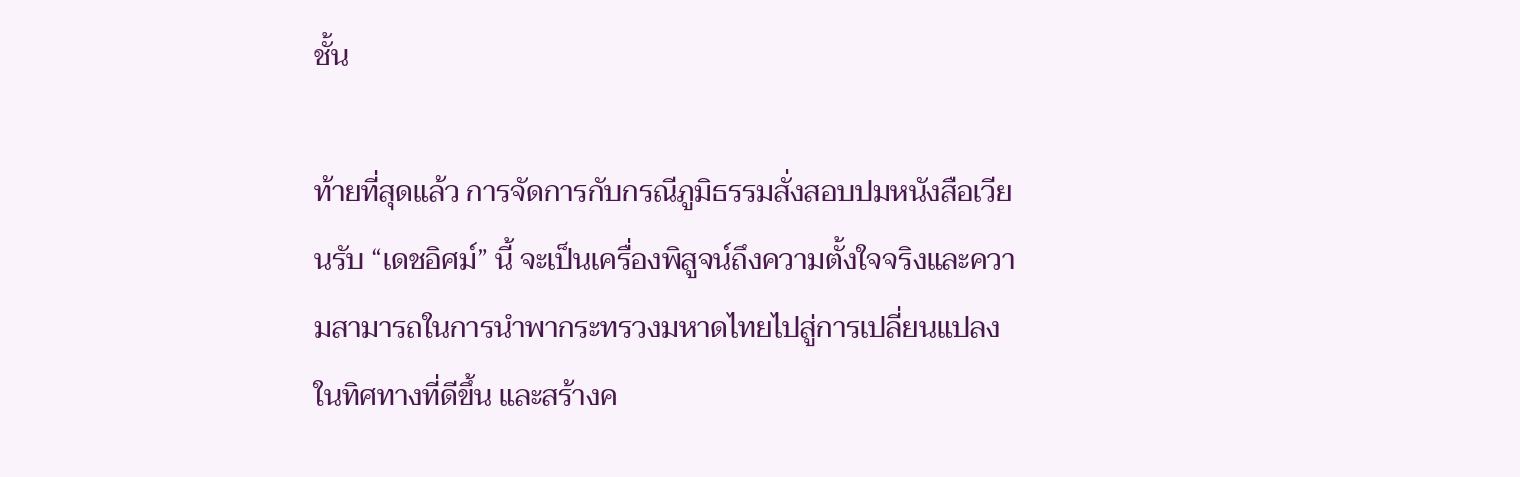ชั้น

ท้ายที่สุดแล้ว การจัดการกับกรณีภูมิธรรมสั่งสอบปมหนังสือเวียนรับ “เดชอิศม์” นี้ จะเป็นเครื่องพิสูจน์ถึงความตั้งใจจริงและความสามารถในการนำพากระทรวงมหาดไทยไปสู่การเปลี่ยนแปลงในทิศทางที่ดีขึ้น และสร้างค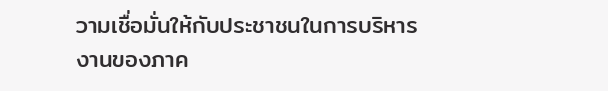วามเชื่อมั่นให้กับประชาชนในการบริหารงานของภาค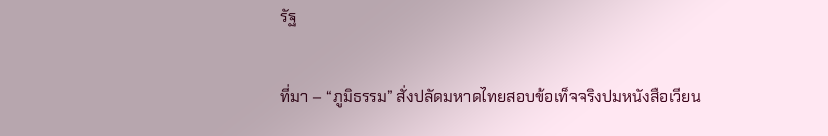รัฐ

ที่มา – “ภูมิธรรม” สั่งปลัดมหาดไทยสอบข้อเท็จจริงปมหนังสือเวียน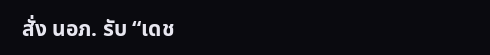สั่ง นอภ. รับ “เดช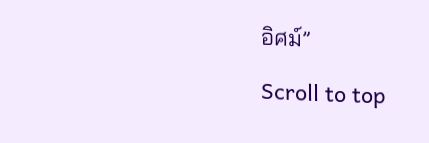อิศม์”

Scroll to top